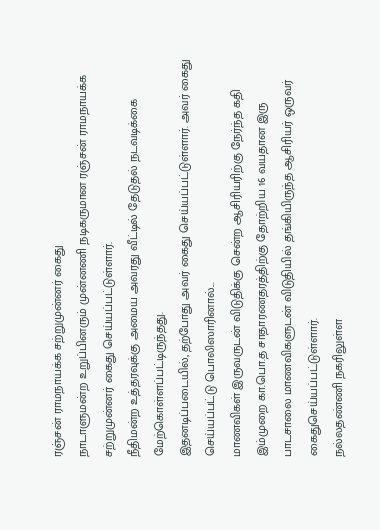ரஞ்சன் ராமநாயக்க சற்றுமுன்னர் கைது
நாடாளுமன்ற உறுப்பினரும் முன்னணி நடிகருமான ரஞ்சன் ராமநாயக்க சற்றுமுன்னர் கைது செய்யப்பட்டுள்ளார்.
நீதிமன்ற உத்தரவுக்கு அமைய அவரது வீட்டில் தேடுதல் நடவடிக்கை மேற்கொள்ளப்பட்டிருந்தது.
இதனடிப்படையில், தற்போது அவர் கைது செய்யப்பட்டுள்ளார். அவர் கைது செய்யப்பட்டு பொலிஸாரினால்...
மாணவிகள் இருவருடன் விடுதிக்கு சென்ற ஆசிரியரிற்கு நேர்ந்த கதி
இம்முறை கா.பொ.த சாதாரணதரத்திற்கு தோற்றிய 16 வயதான இரு பாடசாலை மாணவிகளுடன் விடுதியில் தங்கியிருந்த ஆசிரியர் ஒருவர் கைதுசெய்யப்பட்டுள்ளார்.
நல்லதண்ணி நகரிலுள்ள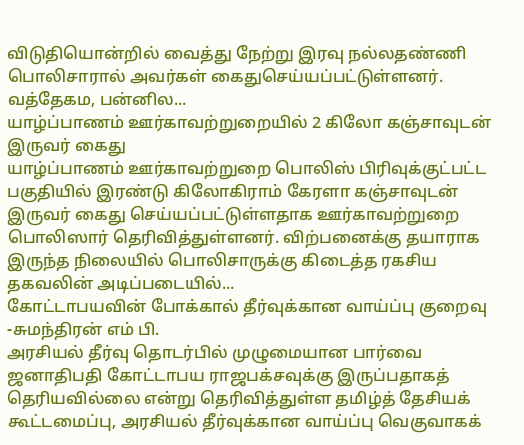விடுதியொன்றில் வைத்து நேற்று இரவு நல்லதண்ணி பொலிசாரால் அவர்கள் கைதுசெய்யப்பட்டுள்ளனர்.
வத்தேகம, பன்னில...
யாழ்ப்பாணம் ஊர்காவற்றுறையில் 2 கிலோ கஞ்சாவுடன் இருவர் கைது
யாழ்ப்பாணம் ஊர்காவற்றுறை பொலிஸ் பிரிவுக்குட்பட்ட பகுதியில் இரண்டு கிலோகிராம் கேரளா கஞ்சாவுடன் இருவர் கைது செய்யப்பட்டுள்ளதாக ஊர்காவற்றுறை பொலிஸார் தெரிவித்துள்ளனர். விற்பனைக்கு தயாராக இருந்த நிலையில் பொலிசாருக்கு கிடைத்த ரகசிய தகவலின் அடிப்படையில்...
கோட்டாபயவின் போக்கால் தீர்வுக்கான வாய்ப்பு குறைவு -சுமந்திரன் எம் பி.
அரசியல் தீர்வு தொடர்பில் முழுமையான பார்வை ஜனாதிபதி கோட்டாபய ராஜபக்சவுக்கு இருப்பதாகத் தெரியவில்லை என்று தெரிவித்துள்ள தமிழ்த் தேசியக் கூட்டமைப்பு, அரசியல் தீர்வுக்கான வாய்ப்பு வெகுவாகக்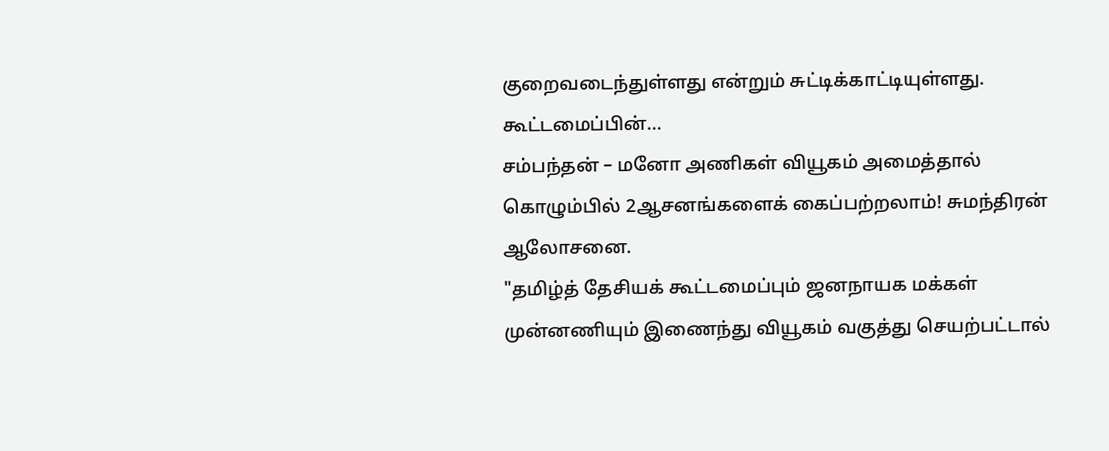குறைவடைந்துள்ளது என்றும் சுட்டிக்காட்டியுள்ளது.
கூட்டமைப்பின்...
சம்பந்தன் – மனோ அணிகள் வியூகம் அமைத்தால் கொழும்பில் 2ஆசனங்களைக் கைப்பற்றலாம்! சுமந்திரன் ஆலோசனை.
"தமிழ்த் தேசியக் கூட்டமைப்பும் ஜனநாயக மக்கள் முன்னணியும் இணைந்து வியூகம் வகுத்து செயற்பட்டால்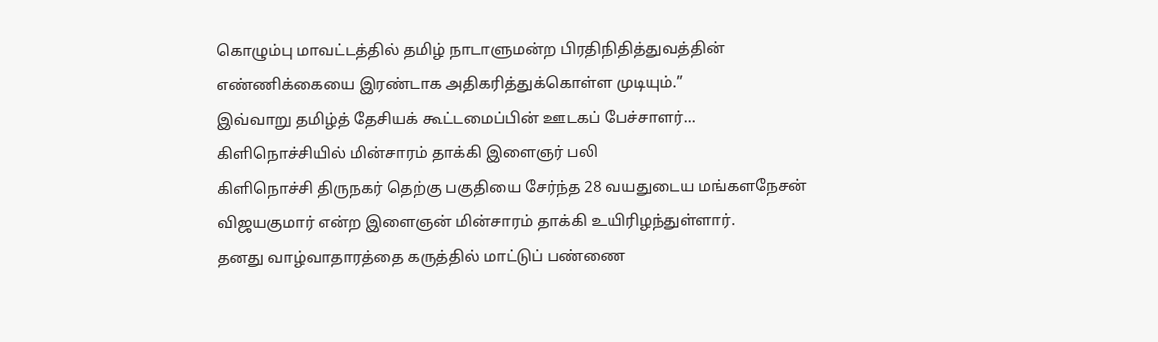கொழும்பு மாவட்டத்தில் தமிழ் நாடாளுமன்ற பிரதிநிதித்துவத்தின் எண்ணிக்கையை இரண்டாக அதிகரித்துக்கொள்ள முடியும்.”
இவ்வாறு தமிழ்த் தேசியக் கூட்டமைப்பின் ஊடகப் பேச்சாளர்...
கிளிநொச்சியில் மின்சாரம் தாக்கி இளைஞர் பலி
கிளிநொச்சி திருநகர் தெற்கு பகுதியை சேர்ந்த 28 வயதுடைய மங்களநேசன் விஜயகுமார் என்ற இளைஞன் மின்சாரம் தாக்கி உயிரிழந்துள்ளார்.
தனது வாழ்வாதாரத்தை கருத்தில் மாட்டுப் பண்ணை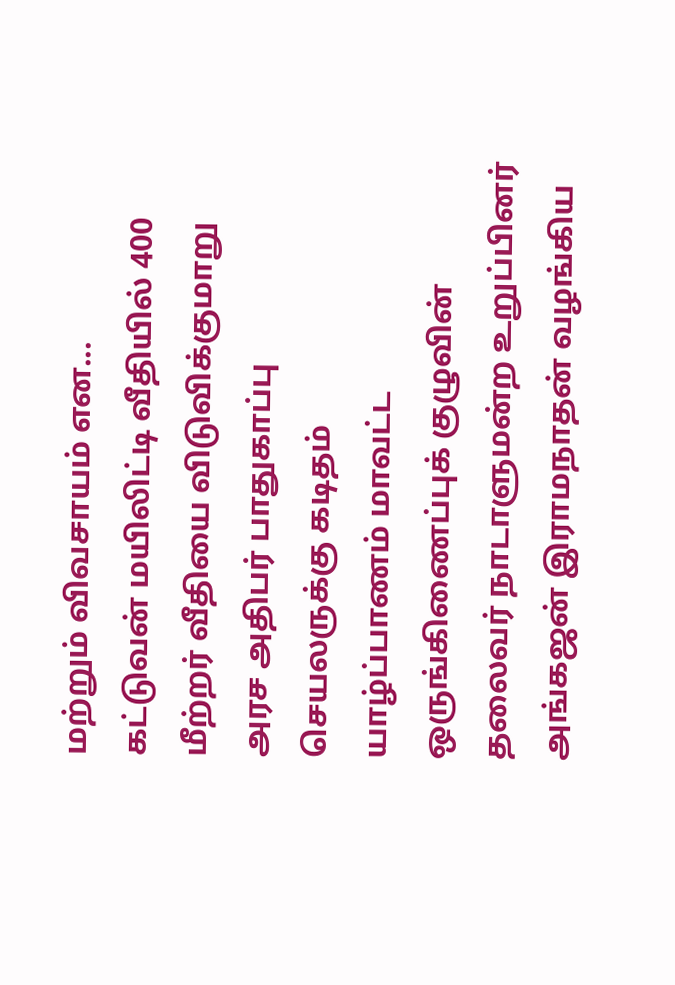மற்றும் விவசாயம் என...
கட்டுவன் மயிலிட்டி வீதியில் 400 மீற்றர் வீதியை விடுவிக்குமாறு அரச அதிபர் பாதுகாப்பு செயலருக்கு கடிதம்
யாழ்ப்பாணம் மாவட்ட ஒருங்கிணைப்புக் குழுவின் தலைவர் நாடாளுமன்ற உறுப்பினர் அங்கஜன் இராமநாதன் வழங்கிய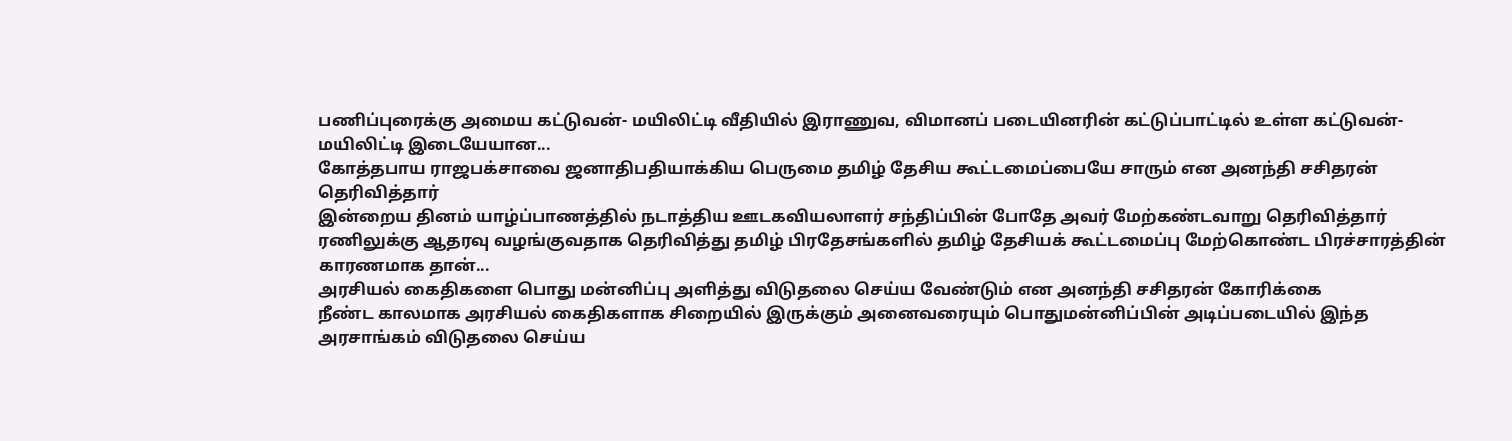பணிப்புரைக்கு அமைய கட்டுவன்- மயிலிட்டி வீதியில் இராணுவ, விமானப் படையினரின் கட்டுப்பாட்டில் உள்ள கட்டுவன்-மயிலிட்டி இடையேயான...
கோத்தபாய ராஜபக்சாவை ஜனாதிபதியாக்கிய பெருமை தமிழ் தேசிய கூட்டமைப்பையே சாரும் என அனந்தி சசிதரன் தெரிவித்தார்
இன்றைய தினம் யாழ்ப்பாணத்தில் நடாத்திய ஊடகவியலாளர் சந்திப்பின் போதே அவர் மேற்கண்டவாறு தெரிவித்தார் ரணிலுக்கு ஆதரவு வழங்குவதாக தெரிவித்து தமிழ் பிரதேசங்களில் தமிழ் தேசியக் கூட்டமைப்பு மேற்கொண்ட பிரச்சாரத்தின் காரணமாக தான்...
அரசியல் கைதிகளை பொது மன்னிப்பு அளித்து விடுதலை செய்ய வேண்டும் என அனந்தி சசிதரன் கோரிக்கை
நீண்ட காலமாக அரசியல் கைதிகளாக சிறையில் இருக்கும் அனைவரையும் பொதுமன்னிப்பின் அடிப்படையில் இந்த அரசாங்கம் விடுதலை செய்ய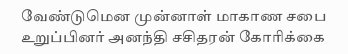வேண்டுமென முன்னாள் மாகாண சபை உறுப்பினர் அனந்தி சசிதரன் கோரிக்கை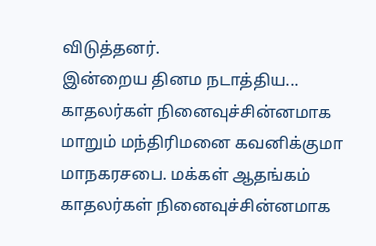விடுத்தனர்.
இன்றைய தினம நடாத்திய...
காதலர்கள் நினைவுச்சின்னமாக மாறும் மந்திரிமனை கவனிக்குமா மாநகரசபை. மக்கள் ஆதங்கம்
காதலர்கள் நினைவுச்சின்னமாக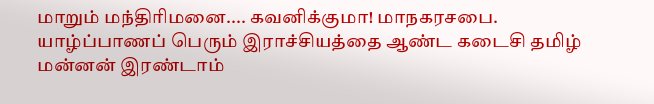மாறும் மந்திரிமனை.... கவனிக்குமா! மாநகரசபை.
யாழ்ப்பாணப் பெரும் இராச்சியத்தை ஆண்ட கடைசி தமிழ் மன்னன் இரண்டாம்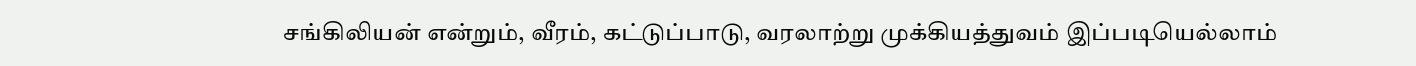சங்கிலியன் என்றும், வீரம், கட்டுப்பாடு, வரலாற்று முக்கியத்துவம் இப்படியெல்லாம்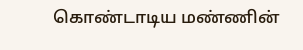கொண்டாடிய மண்ணின்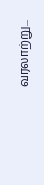வரலாற்று...